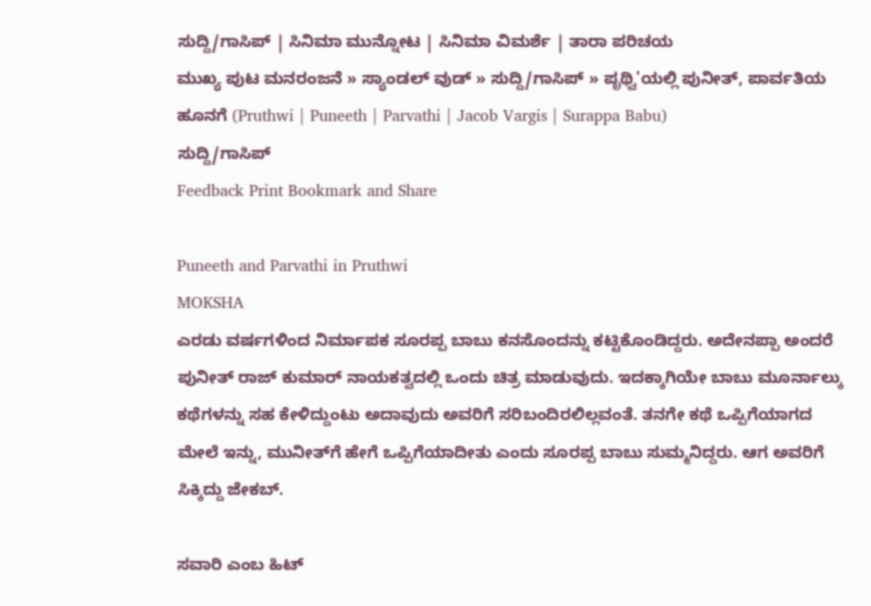ಸುದ್ದಿ/ಗಾಸಿಪ್ | ಸಿನಿಮಾ ಮುನ್ನೋಟ | ಸಿನಿಮಾ ವಿಮರ್ಶೆ | ತಾರಾ ಪರಿಚಯ
ಮುಖ್ಯ ಪುಟ ಮನರಂಜನೆ » ಸ್ಯಾಂಡಲ್ ವುಡ್ » ಸುದ್ದಿ/ಗಾಸಿಪ್ » ಪೃಥ್ವಿ'ಯಲ್ಲಿ ಪುನೀತ್, ಪಾರ್ವತಿಯ ಹೂನಗೆ (Pruthwi | Puneeth | Parvathi | Jacob Vargis | Surappa Babu)
ಸುದ್ದಿ/ಗಾಸಿಪ್
Feedback Print Bookmark and Share

Puneeth and Parvathi in Pruthwi
MOKSHA
ಎರಡು ವರ್ಷಗಳಿಂದ ನಿರ್ಮಾಪಕ ಸೂರಪ್ಪ ಬಾಬು ಕನಸೊಂದನ್ನು ಕಟ್ಟಿಕೊಂಡಿದ್ದರು. ಅದೇನಪ್ಪಾ ಅಂದರೆ ಪುನೀತ್ ರಾಜ್ ಕುಮಾರ್ ನಾಯಕತ್ವದಲ್ಲಿ ಒಂದು ಚಿತ್ರ ಮಾಡುವುದು. ಇದಕ್ಕಾಗಿಯೇ ಬಾಬು ಮೂರ್ನಾಲ್ಕು ಕಥೆಗಳನ್ನು ಸಹ ಕೇಳಿದ್ದುಂಟು ಅದಾವುದು ಅವರಿಗೆ ಸರಿಬಂದಿರಲಿಲ್ಲವಂತೆ. ತನಗೇ ಕಥೆ ಒಪ್ಪಿಗೆಯಾಗದ ಮೇಲೆ ಇನ್ನು, ಮುನೀತ್‌ಗೆ ಹೇಗೆ ಒಪ್ಪಿಗೆಯಾದೀತು ಎಂದು ಸೂರಪ್ಪ ಬಾಬು ಸುಮ್ಮನಿದ್ದರು. ಆಗ ಅವರಿಗೆ ಸಿಕ್ಕಿದ್ದು ಜೇಕಬ್.

ಸವಾರಿ ಎಂಬ ಹಿಟ್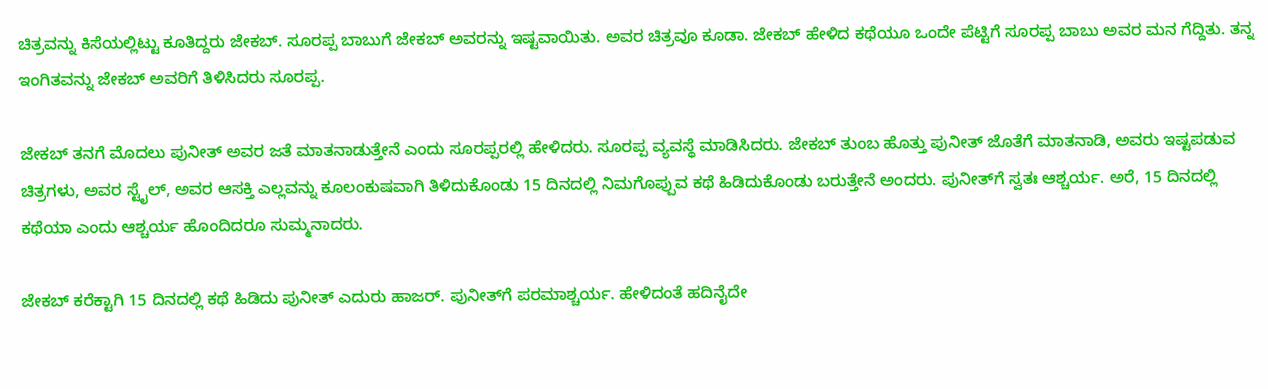ಚಿತ್ರವನ್ನು ಕಿಸೆಯಲ್ಲಿಟ್ಟು ಕೂತಿದ್ದರು ಜೇಕಬ್. ಸೂರಪ್ಪ ಬಾಬುಗೆ ಜೇಕಬ್ ಅವರನ್ನು ಇಷ್ಟವಾಯಿತು. ಅವರ ಚಿತ್ರವೂ ಕೂಡಾ. ಜೇಕಬ್ ಹೇಳಿದ ಕಥೆಯೂ ಒಂದೇ ಪೆಟ್ಟಿಗೆ ಸೂರಪ್ಪ ಬಾಬು ಅವರ ಮನ ಗೆದ್ದಿತು. ತನ್ನ ಇಂಗಿತವನ್ನು ಜೇಕಬ್ ಅವರಿಗೆ ತಿಳಿಸಿದರು ಸೂರಪ್ಪ.

ಜೇಕಬ್ ತನಗೆ ಮೊದಲು ಪುನೀತ್ ಅವರ ಜತೆ ಮಾತನಾಡುತ್ತೇನೆ ಎಂದು ಸೂರಪ್ಪರಲ್ಲಿ ಹೇಳಿದರು. ಸೂರಪ್ಪ ವ್ಯವಸ್ಥೆ ಮಾಡಿಸಿದರು. ಜೇಕಬ್ ತುಂಬ ಹೊತ್ತು ಪುನೀತ್ ಜೊತೆಗೆ ಮಾತನಾಡಿ, ಅವರು ಇಷ್ಟಪಡುವ ಚಿತ್ರಗಳು, ಅವರ ಸ್ಟೈಲ್, ಅವರ ಆಸಕ್ತಿ ಎಲ್ಲವನ್ನು ಕೂಲಂಕುಷವಾಗಿ ತಿಳಿದುಕೊಂಡು 15 ದಿನದಲ್ಲಿ ನಿಮಗೊಪ್ಪುವ ಕಥೆ ಹಿಡಿದುಕೊಂಡು ಬರುತ್ತೇನೆ ಅಂದರು. ಪುನೀತ್‌ಗೆ ಸ್ವತಃ ಆಶ್ಚರ್ಯ. ಅರೆ, 15 ದಿನದಲ್ಲಿ ಕಥೆಯಾ ಎಂದು ಆಶ್ಚರ್ಯ ಹೊಂದಿದರೂ ಸುಮ್ಮನಾದರು.

ಜೇಕಬ್ ಕರೆಕ್ಟಾಗಿ 15 ದಿನದಲ್ಲಿ ಕಥೆ ಹಿಡಿದು ಪುನೀತ್ ಎದುರು ಹಾಜರ್. ಪುನೀತ್‌ಗೆ ಪರಮಾಶ್ಚರ್ಯ. ಹೇಳಿದಂತೆ ಹದಿನೈದೇ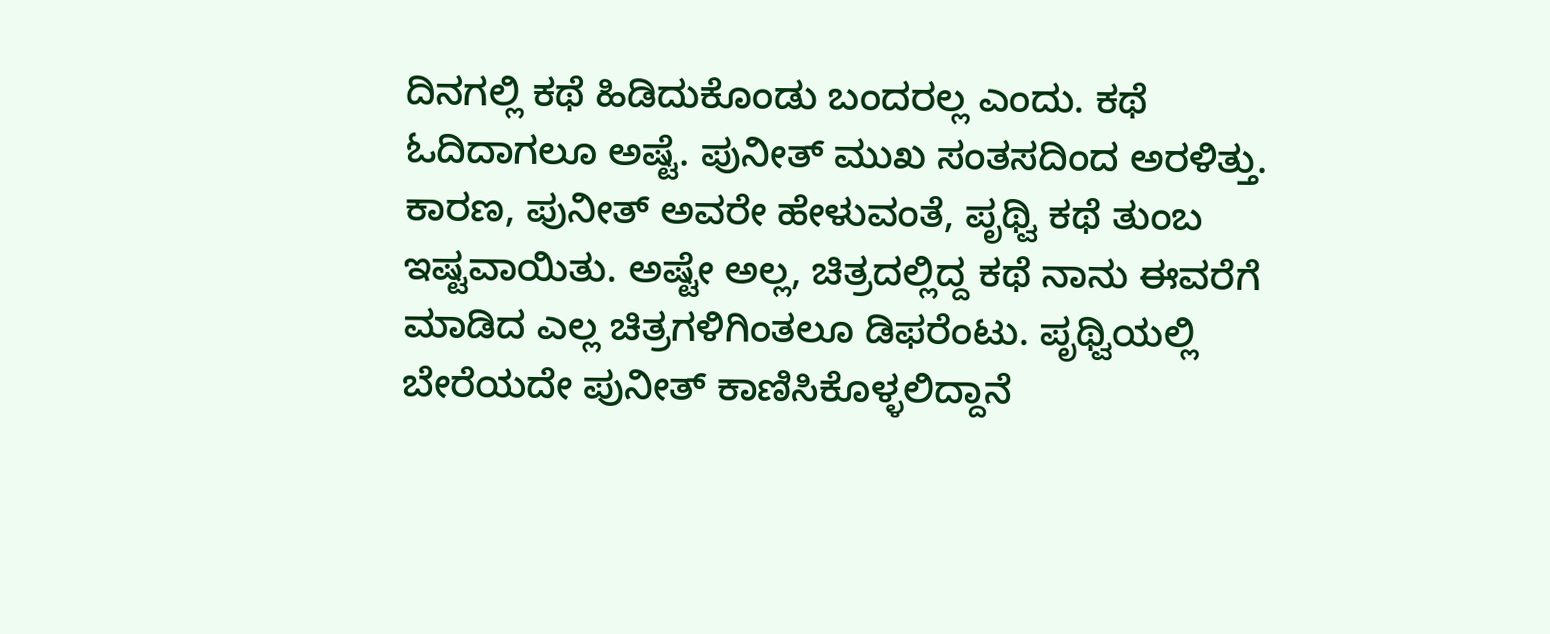ದಿನಗಲ್ಲಿ ಕಥೆ ಹಿಡಿದುಕೊಂಡು ಬಂದರಲ್ಲ ಎಂದು. ಕಥೆ ಓದಿದಾಗಲೂ ಅಷ್ಟೆ. ಪುನೀತ್ ಮುಖ ಸಂತಸದಿಂದ ಅರಳಿತ್ತು. ಕಾರಣ, ಪುನೀತ್ ಅವರೇ ಹೇಳುವಂತೆ, ಪೃಥ್ವಿ ಕಥೆ ತುಂಬ ಇಷ್ಟವಾಯಿತು. ಅಷ್ಟೇ ಅಲ್ಲ, ಚಿತ್ರದಲ್ಲಿದ್ದ ಕಥೆ ನಾನು ಈವರೆಗೆ ಮಾಡಿದ ಎಲ್ಲ ಚಿತ್ರಗಳಿಗಿಂತಲೂ ಡಿಫರೆಂಟು. ಪೃಥ್ವಿಯಲ್ಲಿ ಬೇರೆಯದೇ ಪುನೀತ್ ಕಾಣಿಸಿಕೊಳ್ಳಲಿದ್ದಾನೆ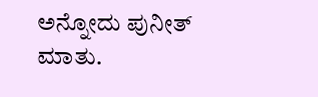ಅನ್ನೋದು ಪುನೀತ್ ಮಾತು.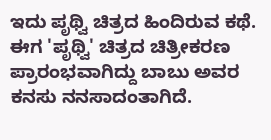ಇದು ಪೃಥ್ವಿ ಚಿತ್ರದ ಹಿಂದಿರುವ ಕಥೆ. ಈಗ 'ಪೃಥ್ವಿ' ಚಿತ್ರದ ಚಿತ್ರೀಕರಣ ಪ್ರಾರಂಭವಾಗಿದ್ದು ಬಾಬು ಅವರ ಕನಸು ನನಸಾದಂತಾಗಿದೆ.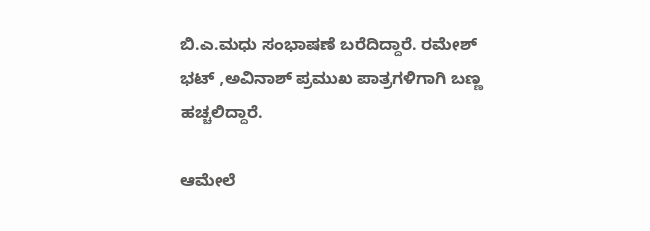ಬಿ.ಎ.ಮಧು ಸಂಭಾಷಣೆ ಬರೆದಿದ್ದಾರೆ. ರಮೇಶ್ ಭಟ್ ,ಅವಿನಾಶ್ ಪ್ರಮುಖ ಪಾತ್ರಗಳಿಗಾಗಿ ಬಣ್ಣ ಹಚ್ಚಲಿದ್ದಾರೆ.

ಆಮೇಲೆ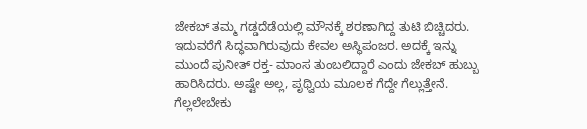ಜೇಕಬ್ ತಮ್ಮ ಗಡ್ಡದೆಡೆಯಲ್ಲಿ ಮೌನಕ್ಕೆ ಶರಣಾಗಿದ್ದ ತುಟಿ ಬಿಚ್ಚಿದರು. ಇದುವರೆಗೆ ಸಿದ್ಧವಾಗಿರುವುದು ಕೇವಲ ಅಸ್ಥಿಪಂಜರ. ಅದಕ್ಕೆ ಇನ್ನು ಮುಂದೆ ಪುನೀತ್ ರಕ್ತ- ಮಾಂಸ ತುಂಬಲಿದ್ದಾರೆ ಎಂದು ಜೇಕಬ್ ಹುಬ್ಬು ಹಾರಿಸಿದರು. ಅಷ್ಟೇ ಅಲ್ಲ, ಪೃಥ್ವಿಯ ಮೂಲಕ ಗೆದ್ದೇ ಗೆಲ್ಲುತ್ತೇನೆ. ಗೆಲ್ಲಲೇಬೇಕು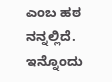ಎಂಬ ಹಠ ನನ್ನಲ್ಲಿದೆ. ಇನ್ನೊಂದು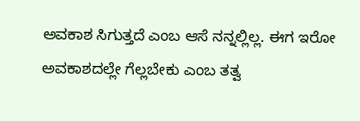ಅವಕಾಶ ಸಿಗುತ್ತದೆ ಎಂಬ ಆಸೆ ನನ್ನಲ್ಲಿಲ್ಲ. ಈಗ ಇರೋ ಅವಕಾಶದಲ್ಲೇ ಗೆಲ್ಲಬೇಕು ಎಂಬ ತತ್ವ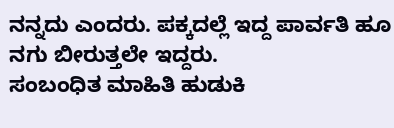ನನ್ನದು ಎಂದರು. ಪಕ್ಕದಲ್ಲೆ ಇದ್ದ ಪಾರ್ವತಿ ಹೂ ನಗು ಬೀರುತ್ತಲೇ ಇದ್ದರು.
ಸಂಬಂಧಿತ ಮಾಹಿತಿ ಹುಡುಕಿ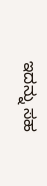ಇದನ್ನು ಸಹ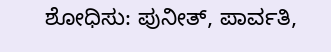ಶೋಧಿಸು: ಪುನೀತ್, ಪಾರ್ವತಿ,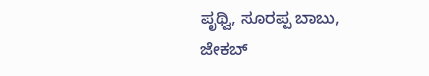ಪೃಥ್ವಿ, ಸೂರಪ್ಪ ಬಾಬು, ಜೇಕಬ್